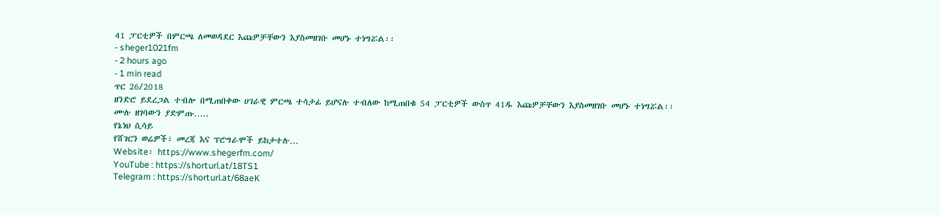41 ፓርቲዎች በምርጫ ለመወዳደር እጩዎቻቸውን እያስመዘገቡ መሆኑ ተነግሯል፡፡
- sheger1021fm
- 2 hours ago
- 1 min read
ጥር 26/2018
ዘንድሮ ይደረጋል ተብሎ በሚጠበቀው ሀገራዊ ምርጫ ተሳታፊ ይሆናሉ ተብለው ከሚጠበቁ 54 ፓርቲዎች ውስጥ 41ዱ እጩዎቻቸውን እያስመዘገቡ መሆኑ ተነግሯል፡፡
ሙሉ ዘገባውን ያድምጡ…..
የኔነህ ሲሳይ
የሸገርን ወሬዎች፣ መረጃ እና ፕሮግራሞች ይከታተሉ…
Website፡ https://www.shegerfm.com/
YouTube : https://shorturl.at/18TS1
Telegram : https://shorturl.at/68aeK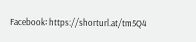Facebook፡ https://shorturl.at/tm5Q4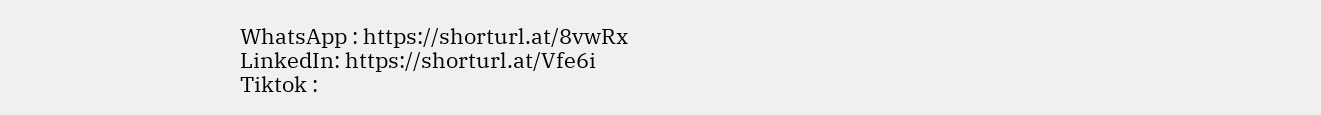WhatsApp : https://shorturl.at/8vwRx
LinkedIn: https://shorturl.at/Vfe6i
Tiktok :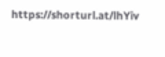https://shorturl.at/lhYiv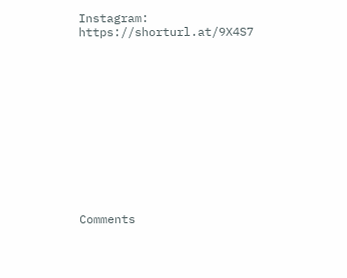Instagram: https://shorturl.at/9X4S7












Comments